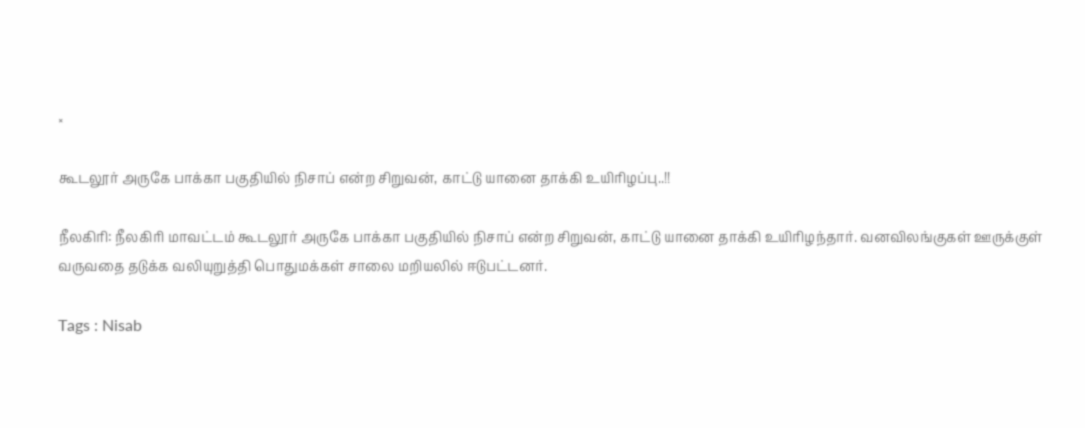×

கூடலூர் அருகே பாக்கா பகுதியில் நிசாப் என்ற சிறுவன், காட்டு யானை தாக்கி உயிரிழப்பு..!!

நீலகிரி: நீலகிரி மாவட்டம் கூடலூர் அருகே பாக்கா பகுதியில் நிசாப் என்ற சிறுவன், காட்டு யானை தாக்கி உயிரிழந்தார். வனவிலங்குகள் ஊருக்குள் வருவதை தடுக்க வலியுறுத்தி பொதுமக்கள் சாலை மறியலில் ஈடுபட்டனர்.

Tags : Nisab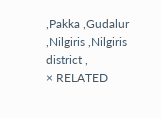,Pakka ,Gudalur ,Nilgiris ,Nilgiris district ,
× RELATED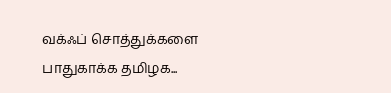வக்ஃப் சொத்துக்களை பாதுகாக்க தமிழக...